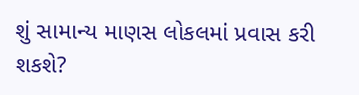શું સામાન્ય માણસ લોકલમાં પ્રવાસ કરી શકશે?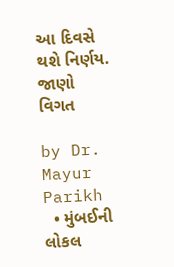આ દિવસે થશે નિર્ણય. જાણો વિગત

by Dr. Mayur Parikh
  • મુંબઈની લોકલ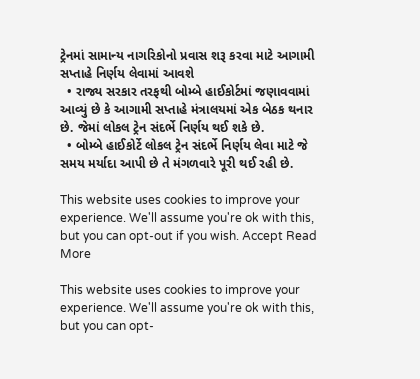ટ્રેનમાં સામાન્ય નાગરિકોનો પ્રવાસ શરૂ કરવા માટે આગામી સપ્તાહે નિર્ણય લેવામાં આવશે
  • રાજ્ય સરકાર તરફથી બોમ્બે હાઈકોર્ટમાં જણાવવામાં આવ્યું છે કે આગામી સપ્તાહે મંત્રાલયમાં એક બેઠક થનાર છે. જેમાં લોકલ ટ્રેન સંદર્ભે નિર્ણય થઈ શકે છે.
  • બોમ્બે હાઈકોર્ટે લોકલ ટ્રેન સંદર્ભે નિર્ણય લેવા માટે જે સમય મર્યાદા આપી છે તે મંગળવારે પૂરી થઈ રહી છે.

This website uses cookies to improve your experience. We'll assume you're ok with this, but you can opt-out if you wish. Accept Read More

This website uses cookies to improve your experience. We'll assume you're ok with this, but you can opt-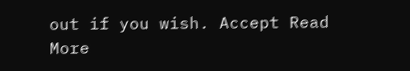out if you wish. Accept Read More